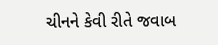ચીનને કેવી રીતે જવાબ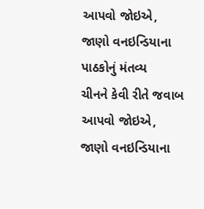આપવો જોઇએ, જાણો વનઇન્ડિયાના પાઠકોનું મંતવ્ય
ચીનને કેવી રીતે જવાબ આપવો જોઇએ, જાણો વનઇન્ડિયાના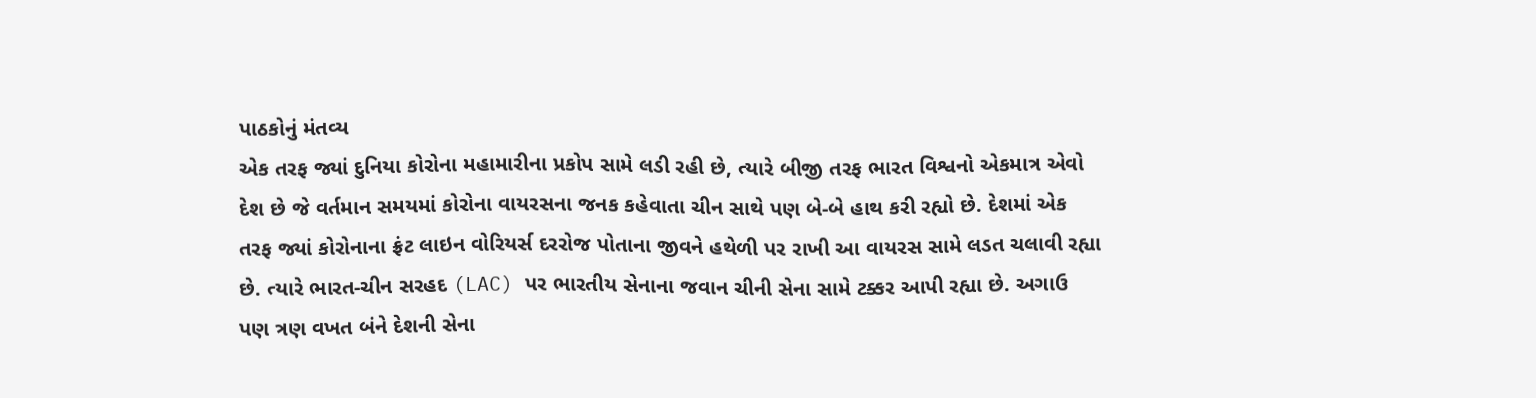પાઠકોનું મંતવ્ય
એક તરફ જ્યાં દુનિયા કોરોના મહામારીના પ્રકોપ સામે લડી રહી છે, ત્યારે બીજી તરફ ભારત વિશ્વનો એકમાત્ર એવો દેશ છે જે વર્તમાન સમયમાં કોરોના વાયરસના જનક કહેવાતા ચીન સાથે પણ બે-બે હાથ કરી રહ્યો છે. દેશમાં એક તરફ જ્યાં કોરોનાના ફ્રંટ લાઇન વોરિયર્સ દરરોજ પોતાના જીવને હથેળી પર રાખી આ વાયરસ સામે લડત ચલાવી રહ્યા છે. ત્યારે ભારત-ચીન સરહદ (LAC) પર ભારતીય સેનાના જવાન ચીની સેના સામે ટક્કર આપી રહ્યા છે. અગાઉ પણ ત્રણ વખત બંને દેશની સેના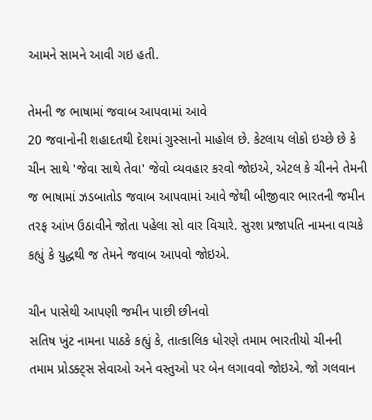આમને સામને આવી ગઇ હતી.

તેમની જ ભાષામાં જવાબ આપવામાં આવે
20 જવાનોની શહાદતથી દેશમાં ગુસ્સાનો માહોલ છે. કેટલાય લોકો ઇચ્છે છે કે ચીન સાથે 'જેવા સાથે તેવા' જેવો વ્યવહાર કરવો જોઇએ, એટલ કે ચીનને તેમની જ ભાષામાં ઝડબાતોડ જવાબ આપવામાં આવે જેથી બીજીવાર ભારતની જમીન તરફ આંખ ઉઠાવીને જોતા પહેલા સો વાર વિચારે. સુરશ પ્રજાપતિ નામના વાચકે કહ્યું કે યુદ્ધથી જ તેમને જવાબ આપવો જોઇએ.

ચીન પાસેથી આપણી જમીન પાછી છીનવો
સતિષ ખુંટ નામના પાઠકે કહ્યું કે, તાત્કાલિક ધોરણે તમામ ભારતીયો ચીનની તમામ પ્રોડક્ટ્સ સેવાઓ અને વસ્તુઓ પર બેન લગાવવો જોઇએ. જો ગલવાન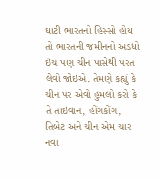ઘાટી ભારતનો હિસ્સો હોય તો ભારતની જમીનનો અડધો ઇંચ પણ ચીન પાસેથી પરત લેવો જોઇએ. તેમણે કહ્યું કે ચીન પર એવો હુમલો કરો કે તે તાઇવાન, હોંગકોંગ, તિબેટ અને ચીન એમ ચાર નવા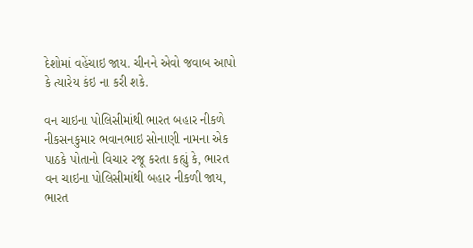દેશોમાં વહેંચાઇ જાય. ચીનને એવો જવાબ આપો કે ત્યારેય કંઇ ના કરી શકે.

વન ચાઇના પોલિસીમાંથી ભારત બહાર નીકળે
નીકસનકુમાર ભવાનભાઇ સોનાણી નામના એક પાઠકે પોતાનો વિચાર રજૂ કરતા કહ્યું કે, ભારત વન ચાઇના પોલિસીમાંથી બહાર નીકળી જાય, ભારત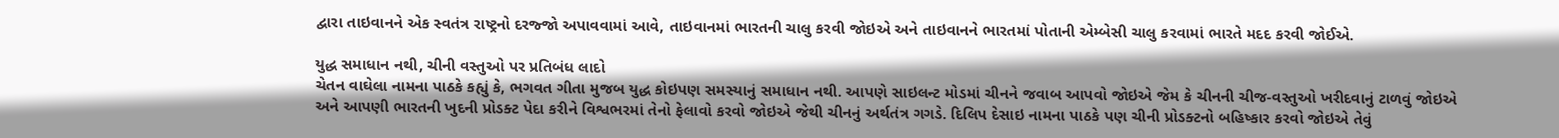દ્વારા તાઇવાનને એક સ્વતંત્ર રાષ્ટ્રનો દરજ્જો અપાવવામાં આવે, તાઇવાનમાં ભારતની ચાલુ કરવી જોઇએ અને તાઇવાનને ભારતમાં પોતાની એમ્બેસી ચાલુ કરવામાં ભારતે મદદ કરવી જોઈએ.

યુદ્ધ સમાધાન નથી, ચીની વસ્તુઓ પર પ્રતિબંધ લાદો
ચેતન વાઘેલા નામના પાઠકે કહ્યું કે, ભગવત ગીતા મુજબ યુદ્ધ કોઇપણ સમસ્યાનું સમાધાન નથી. આપણે સાઇલન્ટ મોડમાં ચીનને જવાબ આપવો જોઇએ જેમ કે ચીનની ચીજ-વસ્તુઓ ખરીદવાનું ટાળવું જોઇએ અને આપણી ભારતની ખુદની પ્રોડક્ટ પેદા કરીને વિશ્વભરમાં તેનો ફેલાવો કરવો જોઇએ જેથી ચીનનું અર્થતંત્ર ગગડે. દિલિપ દેસાઇ નામના પાઠકે પણ ચીની પ્રોડક્ટનો બહિષ્કાર કરવો જોઇએ તેવું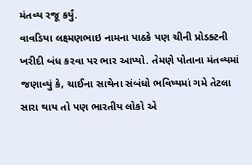મંતવ્ય રજૂ કર્યું.
વાવડિયા લક્ષ્મણભાઇ નામના પાઠકે પણ ચીની પ્રોડક્ટની ખરીદી બંધ કરવા પર ભાર આપ્યો. તેમણે પોતાના મંતવ્યમાં જણાવ્યું કે, ચાઈના સાથેના સંબંધો ભવિષ્યમાં ગમે તેટલા સારા થાય તો પણ ભારતીય લોકો એ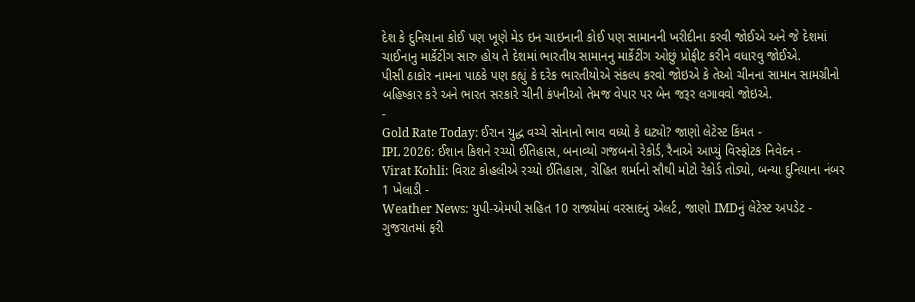દેશ કે દુનિયાના કોઈ પણ ખૂણે મેડ ઇન ચાઇનાની કોઈ પણ સામાનની ખરીદીના કરવી જોઈએ અને જે દેશમાં ચાઈનાનુ માર્કેટીંગ સારુ હોય તે દેશમાં ભારતીય સામાનનુ માર્કેટીંગ ઓછું પ્રોફીટ કરીને વધારવુ જોઈએ.
પીસી ઠાકોર નામના પાઠકે પણ કહ્યું કે દરેક ભારતીયોએ સંકલ્પ કરવો જોઇએ કે તેઓ ચીનના સામાન સામગ્રીનો બહિષ્કાર કરે અને ભારત સરકારે ચીની કંપનીઓ તેમજ વેપાર પર બેન જરૂર લગાવવો જોઇએ.
-
Gold Rate Today: ઈરાન યુદ્ધ વચ્ચે સોનાનો ભાવ વધ્યો કે ઘટ્યો? જાણો લેટેસ્ટ કિંમત -
IPL 2026: ઈશાન કિશને રચ્યો ઈતિહાસ, બનાવ્યો ગજબનો રેકોર્ડ, રૈનાએ આપ્યું વિસ્ફોટક નિવેદન -
Virat Kohli: વિરાટ કોહલીએ રચ્યો ઈતિહાસ, રોહિત શર્માનો સૌથી મોટો રેકોર્ડ તોડ્યો, બન્યા દુનિયાના નંબર 1 ખેલાડી -
Weather News: યુપી-એમપી સહિત 10 રાજ્યોમાં વરસાદનું એલર્ટ, જાણો IMDનું લેટેસ્ટ અપડેટ -
ગુજરાતમાં ફરી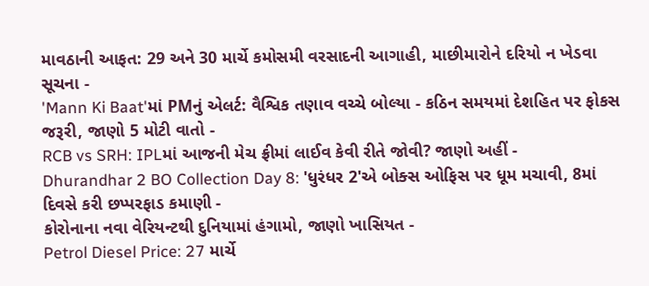માવઠાની આફત: 29 અને 30 માર્ચે કમોસમી વરસાદની આગાહી, માછીમારોને દરિયો ન ખેડવા સૂચના -
'Mann Ki Baat'માં PMનું એલર્ટ: વૈશ્વિક તણાવ વચ્ચે બોલ્યા - કઠિન સમયમાં દેશહિત પર ફોકસ જરૂરી, જાણો 5 મોટી વાતો -
RCB vs SRH: IPLમાં આજની મેચ ફ્રીમાં લાઈવ કેવી રીતે જોવી? જાણો અહીં -
Dhurandhar 2 BO Collection Day 8: 'ધુરંધર 2'એ બોક્સ ઓફિસ પર ધૂમ મચાવી, 8માં દિવસે કરી છપ્પરફાડ કમાણી -
કોરોનાના નવા વેરિયન્ટથી દુનિયામાં હંગામો, જાણો ખાસિયત -
Petrol Diesel Price: 27 માર્ચે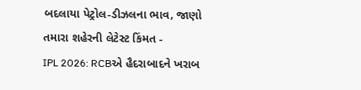બદલાયા પેટ્રોલ-ડીઝલના ભાવ, જાણો તમારા શહેરની લેટેસ્ટ કિંમત -
IPL 2026: RCBએ હૈદરાબાદને ખરાબ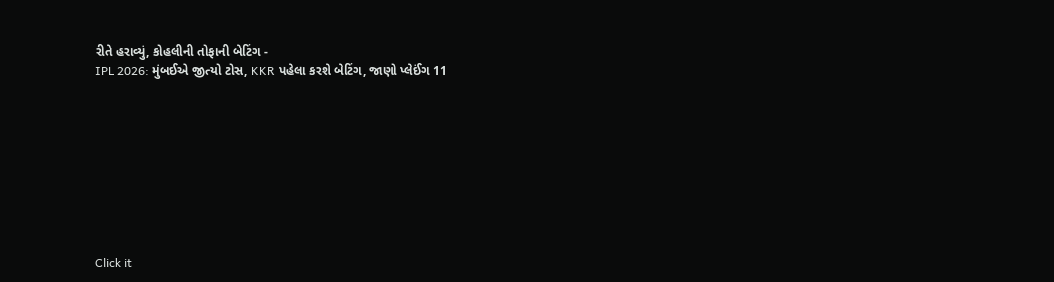રીતે હરાવ્યું, કોહલીની તોફાની બેટિંગ -
IPL 2026: મુંબઈએ જીત્યો ટોસ, KKR પહેલા કરશે બેટિંગ, જાણો પ્લેઈંગ 11









Click it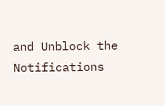and Unblock the Notifications